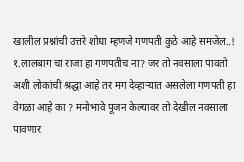खालील प्रश्नांची उत्तरे शोधा म्हणजे गणपती कुठे आहे समजेल..! १.लालबाग चा राजा हा गणपतीच ना? जर तो नवसाला पावतो अशी लोकांची श्रद्धा आहे तर मग देव्हाऱ्यात असलेला गणपती हा वेगळा आहे का ? मनोभावे पूजन केल्यावर तो देखील नवसाला पावणार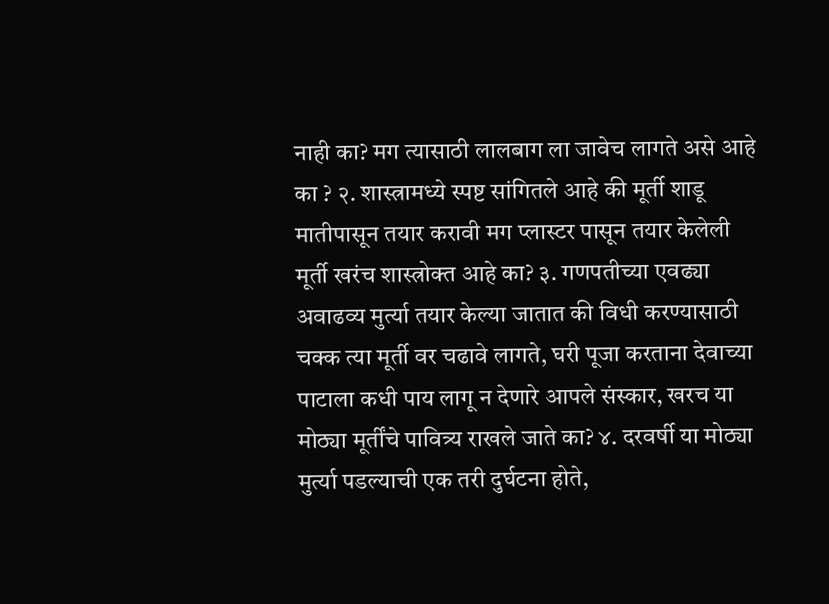नाही का? मग त्यासाठी लालबाग ला जावेच लागते असे आहे का ? २. शास्त्रामध्ये स्पष्ट सांगितले आहे की मूर्ती शाडू मातीपासून तयार करावी मग प्लास्टर पासून तयार केलेली मूर्ती खरंच शास्त्रोक्त आहे का? ३. गणपतीच्या एवढ्या अवाढव्य मुर्त्या तयार केल्या जातात की विधी करण्यासाठी चक्क त्या मूर्ती वर चढावे लागते, घरी पूजा करताना देवाच्या पाटाला कधी पाय लागू न देणारे आपले संस्कार, खरच या मोठ्या मूर्तींचे पावित्र्य राखले जाते का? ४. दरवर्षी या मोठ्या मुर्त्या पडल्याची एक तरी दुर्घटना होते,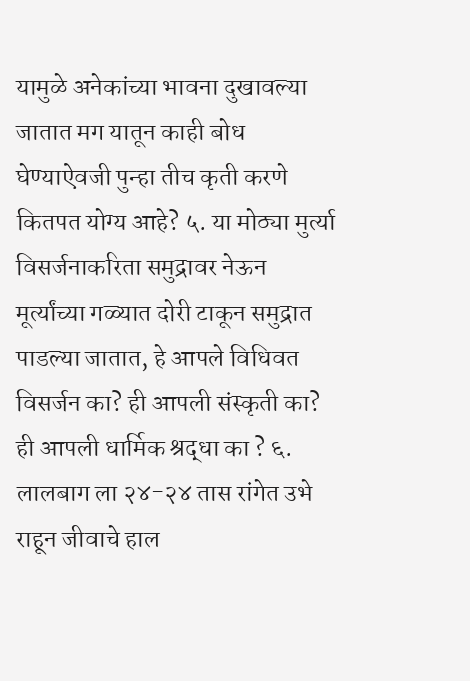यामुळे अनेकांच्या भावना दुखावल्या जातात मग यातून काही बोध घेण्याऐवजी पुन्हा तीच कृती करणे कितपत योग्य आहे? ५. या मोठ्या मुर्त्या विसर्जनाकरिता समुद्रावर नेऊन मूर्त्यांच्या गळ्यात दोरी टाकून समुद्रात पाडल्या जातात, हे आपले विधिवत विसर्जन का? ही आपली संस्कृती का? ही आपली धार्मिक श्रद्धा का ? ६. लालबाग ला २४-२४ तास रांगेत उभे राहून जीवाचे हाल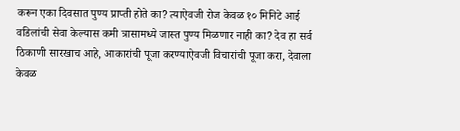करून एका दिवसात पुण्य प्राप्ती होते का? त्याऐवजी रोज केवळ १० मिनिटे आई वडिलांची सेवा केल्यास कमी त्रासामध्ये जास्त पुण्य मिळणार नाही का? देव हा सर्व ठिकाणी सारखाच आहे, आकारांची पूजा करण्याऐवजी विचारांची पूजा करा, देवाला केवळ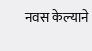नवस केल्याने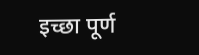इच्छा पूर्ण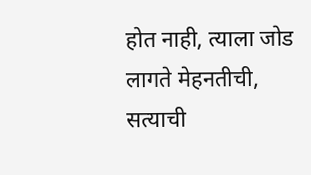होत नाही, त्याला जोड लागते मेहनतीची, सत्याची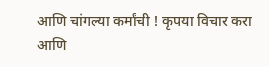आणि चांगल्या कर्मांची ! कृपया विचार करा आणि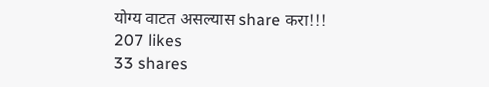योग्य वाटत असल्यास share करा!!!
207 likes
33 shares